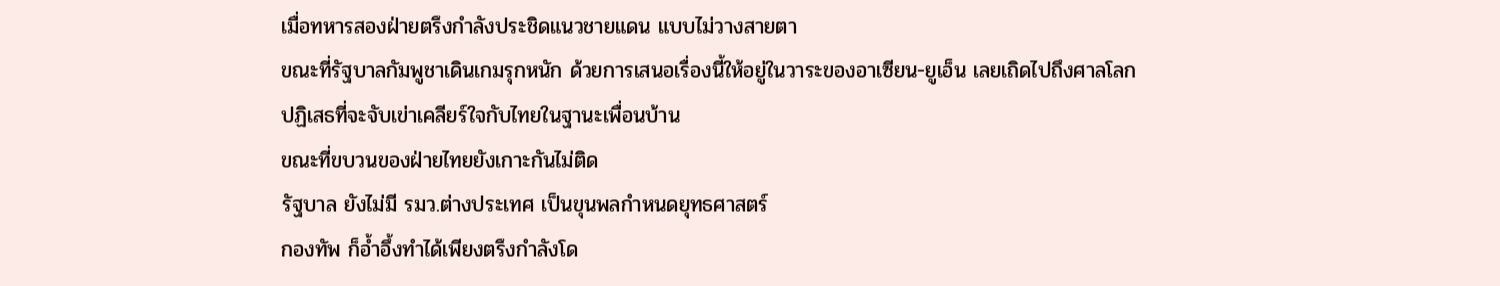เมื่อทหารสองฝ่ายตรึงกำลังประชิดแนวชายแดน แบบไม่วางสายตา
ขณะที่รัฐบาลกัมพูชาเดินเกมรุกหนัก ด้วยการเสนอเรื่องนี้ให้อยู่ในวาระของอาเซียน-ยูเอ็น เลยเถิดไปถึงศาลโลก
ปฏิเสธที่จะจับเข่าเคลียร์ใจกับไทยในฐานะเพื่อนบ้าน
ขณะที่ขบวนของฝ่ายไทยยังเกาะกันไม่ติด
รัฐบาล ยังไม่มี รมว.ต่างประเทศ เป็นขุนพลกำหนดยุทธศาสตร์
กองทัพ ก็อ้ำอึ้งทำได้เพียงตรึงกำลังโด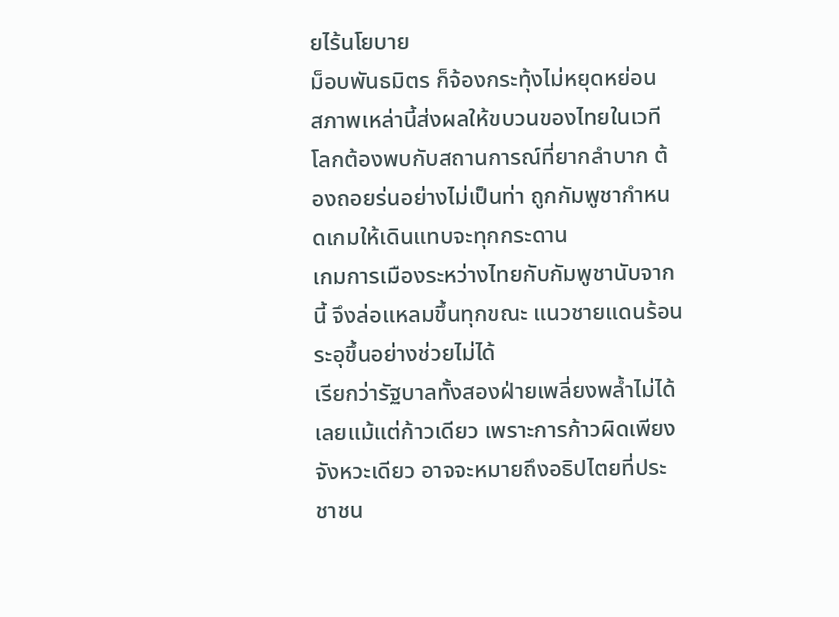ยไร้นโยบาย
ม็อบพันธมิตร ก็จ้องกระทุ้งไม่หยุดหย่อน
สภาพเหล่านี้ส่งผลให้ขบวนของไทยในเวทีโลกต้องพบกับสถานการณ์ที่ยากลำบาก ต้องถอยร่นอย่างไม่เป็นท่า ถูกกัมพูชากำหนดเกมให้เดินแทบจะทุกกระดาน
เกมการเมืองระหว่างไทยกับกัมพูชานับจากนี้ จึงล่อแหลมขึ้นทุกขณะ แนวชายแดนร้อนระอุขึ้นอย่างช่วยไม่ได้
เรียกว่ารัฐบาลทั้งสองฝ่ายเพลี่ยงพล้ำไม่ได้เลยแม้แต่ก้าวเดียว เพราะการก้าวผิดเพียงจังหวะเดียว อาจจะหมายถึงอธิปไตยที่ประชาชน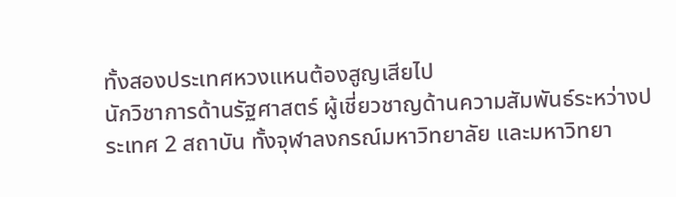ทั้งสองประเทศหวงแหนต้องสูญเสียไป
นักวิชาการด้านรัฐศาสตร์ ผู้เชี่ยวชาญด้านความสัมพันธ์ระหว่างประเทศ 2 สถาบัน ทั้งจุฬาลงกรณ์มหาวิทยาลัย และมหาวิทยา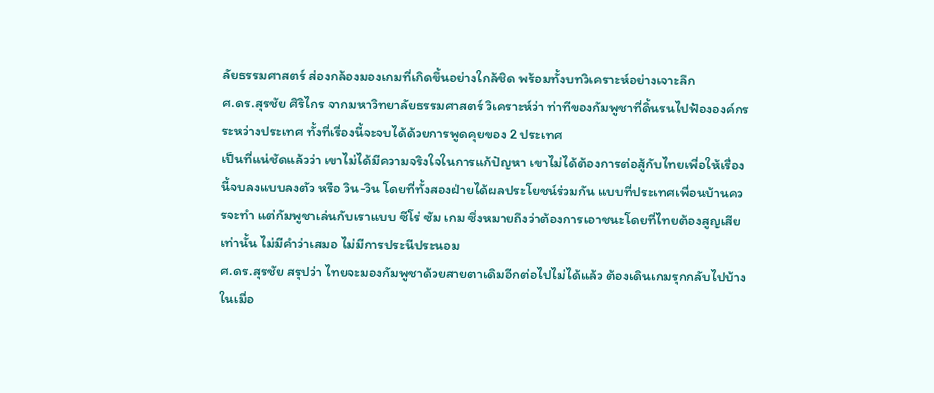ลัยธรรมศาสตร์ ส่องกล้องมองเกมที่เกิดขึ้นอย่างใกล้ชิด พร้อมทั้งบทวิเคราะห์อย่างเจาะลึก
ศ.ดร.สุรชัย ศิริไกร จากมหาวิทยาลัยธรรมศาสตร์ วิเคราะห์ว่า ท่าทีของกัมพูชาที่ดิ้นรนไปฟ้ององค์กรระหว่างประเทศ ทั้งที่เรื่องนี้จะจบได้ด้วยการพูดคุยของ 2 ประเทศ
เป็นที่แน่ชัดแล้วว่า เขาไม่ได้มีความจริงใจในการแก้ปัญหา เขาไม่ได้ต้องการต่อสู้กับไทยเพื่อให้เรื่องนี้จบลงแบบลงตัว หรือ วิน-วิน โดยที่ทั้งสองฝ่ายได้ผลประโยชน์ร่วมกัน แบบที่ประเทศเพื่อนบ้านควรจะทำ แต่กัมพูชาเล่นกับเราแบบ ซีโร่ ซัม เกม ซึ่งหมายถึงว่าต้องการเอาชนะโดยที่ไทยต้องสูญเสียเท่านั้น ไม่มีคำว่าเสมอ ไม่มีการประนีประนอม
ศ.ดร.สุรชัย สรุปว่า ไทยจะมองกัมพูชาด้วยสายตาเดิมอีกต่อไปไม่ได้แล้ว ต้องเดินเกมรุกกลับไปบ้าง ในเมื่อ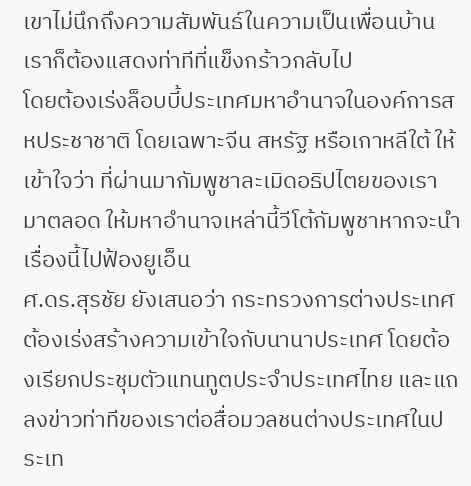เขาไม่นึกถึงความสัมพันธ์ในความเป็นเพื่อนบ้าน เราก็ต้องแสดงท่าทีที่แข็งกร้าวกลับไป
โดยต้องเร่งล็อบบี้ประเทศมหาอำนาจในองค์การสหประชาชาติ โดยเฉพาะจีน สหรัฐ หรือเกาหลีใต้ ให้เข้าใจว่า ที่ผ่านมากัมพูชาละเมิดอธิปไตยของเรามาตลอด ให้มหาอำนาจเหล่านี้วีโต้กัมพูชาหากจะนำเรื่องนี้ไปฟ้องยูเอ็น
ศ.ดร.สุรชัย ยังเสนอว่า กระทรวงการต่างประเทศต้องเร่งสร้างความเข้าใจกับนานาประเทศ โดยต้องเรียกประชุมตัวแทนทูตประจำประเทศไทย และแถลงข่าวท่าทีของเราต่อสื่อมวลชนต่างประเทศในประเท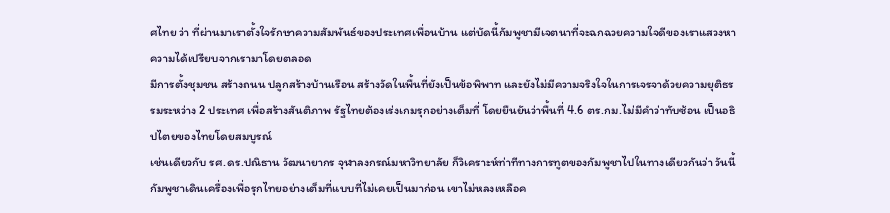ศไทย ว่า ที่ผ่านมาเราตั้งใจรักษาความสัมพันธ์ของประเทศเพื่อนบ้าน แต่บัดนี้กัมพูชามีเจตนาที่จะฉกฉวยความใจดีของเราแสวงหาความได้เปรียบจากเรามาโดยตลอด
มีการตั้งชุมชน สร้างถนน ปลูกสร้างบ้านเรือน สร้างวัดในพื้นที่ยังเป็นข้อพิพาท และยังไม่มีความจริงใจในการเจรจาด้วยความยุติธรรมระหว่าง 2 ประเทศ เพื่อสร้างสันติภาพ รัฐไทยต้องเร่งเกมรุกอย่างเต็มที่ โดยยืนยันว่าพื้นที่ 4.6 ตร.กม.ไม่มีคำว่าทับซ้อน เป็นอธิปไตยของไทยโดยสมบูรณ์
เช่นเดียวกับ รศ.ดร.ปณิธาน วัฒนายากร จุฬาลงกรณ์มหาวิทยาลัย ก็วิเคราะห์ท่าทีทางการทูตของกัมพูชาไปในทางเดียวกันว่า วันนี้กัมพูชาเดินเครื่องเพื่อรุกไทยอย่างเต็มที่แบบที่ไม่เคยเป็นมาก่อน เขาไม่หลงเหลือค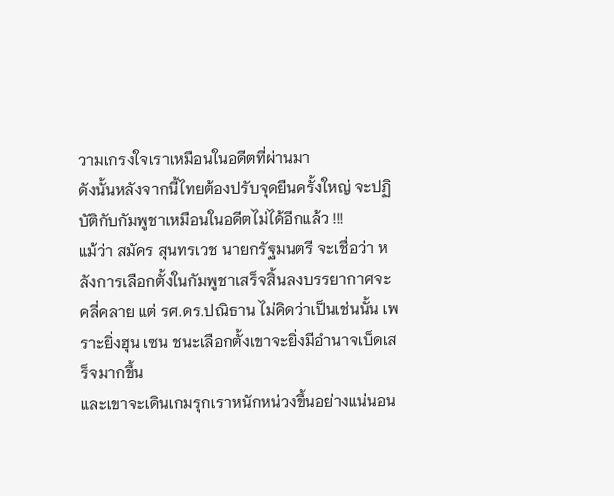วามเกรงใจเราเหมือนในอดีตที่ผ่านมา
ดังนั้นหลังจากนี้ไทยต้องปรับจุดยืนครั้งใหญ่ จะปฏิบัติกับกัมพูชาเหมือนในอดีตไม่ได้อีกแล้ว !!!
แม้ว่า สมัคร สุนทรเวช นายกรัฐมนตรี จะเชื่อว่า หลังการเลือกตั้งในกัมพูชาเสร็จสิ้นลงบรรยากาศจะคลี่คลาย แต่ รศ.ดร.ปณิธาน ไม่คิดว่าเป็นเช่นนั้น เพราะยิ่งฮุน เซน ชนะเลือกตั้งเขาจะยิ่งมีอำนาจเบ็ดเสร็จมากขึ้น
และเขาจะเดินเกมรุกเราหนักหน่วงขึ้นอย่างแน่นอน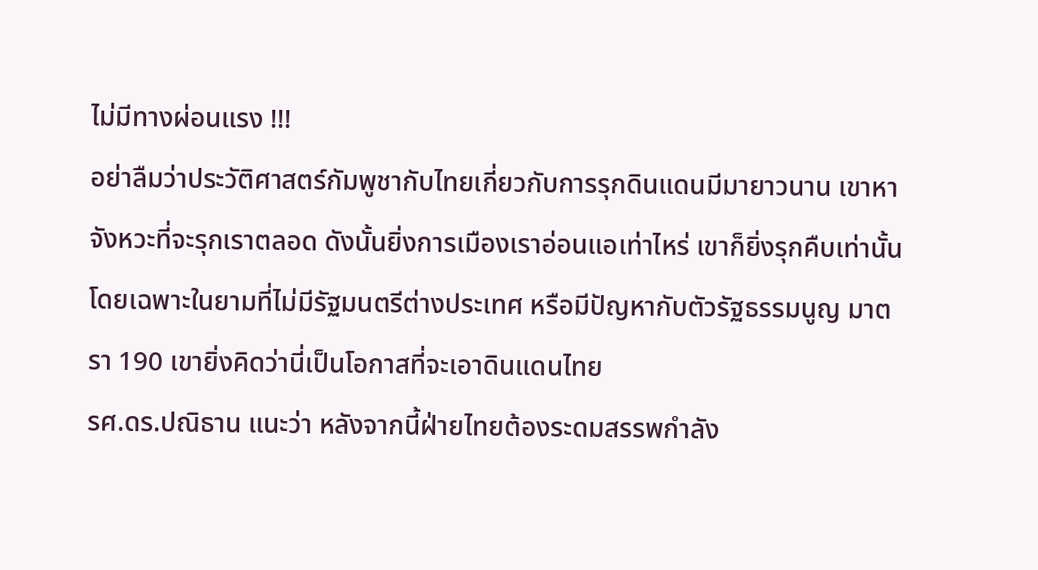ไม่มีทางผ่อนแรง !!!
อย่าลืมว่าประวัติศาสตร์กัมพูชากับไทยเกี่ยวกับการรุกดินแดนมีมายาวนาน เขาหาจังหวะที่จะรุกเราตลอด ดังนั้นยิ่งการเมืองเราอ่อนแอเท่าไหร่ เขาก็ยิ่งรุกคืบเท่านั้น โดยเฉพาะในยามที่ไม่มีรัฐมนตรีต่างประเทศ หรือมีปัญหากับตัวรัฐธรรมนูญ มาตรา 190 เขายิ่งคิดว่านี่เป็นโอกาสที่จะเอาดินแดนไทย
รศ.ดร.ปณิธาน แนะว่า หลังจากนี้ฝ่ายไทยต้องระดมสรรพกำลัง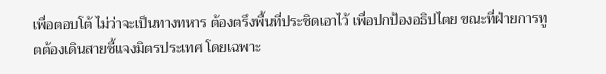เพื่อตอบโต้ ไม่ว่าจะเป็นทางทหาร ต้องตรึงพื้นที่ประชิดเอาไว้ เพื่อปกป้องอธิปไตย ขณะที่ฝ่ายการทูตต้องเดินสายชี้แจงมิตรประเทศ โดยเฉพาะ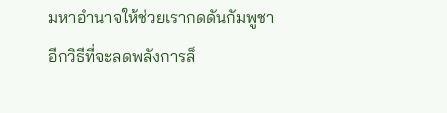มหาอำนาจให้ช่วยเรากดดันกัมพูชา
อีกวิธีที่จะลดพลังการล็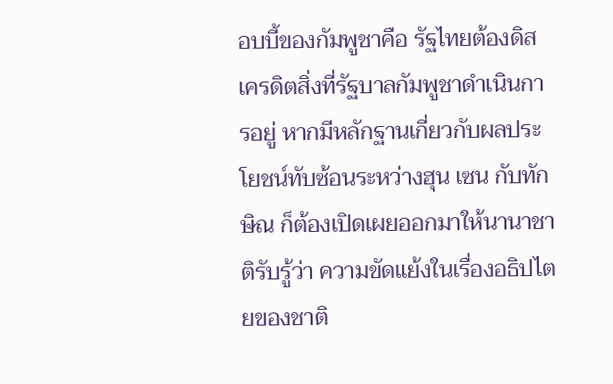อบบี้ของกัมพูชาคือ รัฐไทยต้องดิสเครดิตสิ่งที่รัฐบาลกัมพูชาดำเนินการอยู่ หากมีหลักฐานเกี่ยวกับผลประโยชน์ทับซ้อนระหว่างฮุน เซน กับทักษิณ ก็ต้องเปิดเผยออกมาให้นานาชาติรับรู้ว่า ความขัดแย้งในเรื่องอธิปไตยของชาติ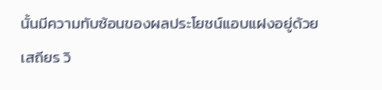นั้นมีความทับซ้อนของผลประโยชน์แอบแฝงอยู่ด้วย
เสถียร วิ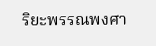ริยะพรรณพงศา